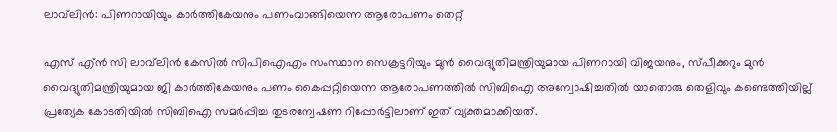ലാവ്‌ലിന്‍: പിണറായിയും കാര്‍ത്തികേയനും പണംവാങ്ങിയെന്ന ആരോപണം തെറ്റ്

എസ് എ്ന്‍ സി ലാവ്‌ലിന്‍ കേസില്‍ സിപിഐഎം സംസ്ഥാന സെക്രട്ടറിയും മുന്‍ വൈദ്യുതിമന്ത്രിയുമായ പിണറായി വിജയനും, സ്പീക്കറും മുന്‍ വൈദ്യുതിമന്ത്രിയുമായ ജി കാര്‍ത്തികേയനും പണം കൈപ്പറ്റിയെന്ന ആരോപണത്തില്‍ സിബിഐ അന്വോഷിച്ചതില്‍ യാതൊരു തെളിവും കണ്ടെത്തിയില്ല് പ്രത്യേക കോടതിയില്‍ സിബിഐ സമര്‍പ്പിച്ച തുടരന്വേഷണ റിപ്പോര്‍ട്ടിലാണ് ഇത് വ്യക്തമാക്കിയത്.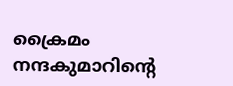ക്രൈമം നന്ദകുമാറിന്റെ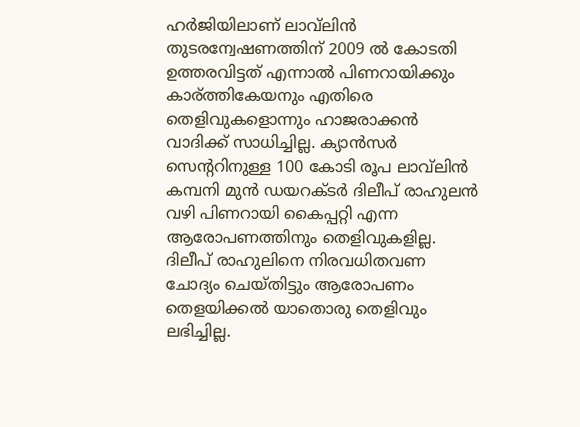ഹര്‍ജിയിലാണ് ലാവ്‌ലിന്‍ തുടരന്വേഷണത്തിന് 2009 ല്‍ കോടതി ഉത്തരവിട്ടത് എന്നാല്‍ പിണറായിക്കും കാര്ത്തികേയനും എതിരെ തെളിവുകളൊന്നും ഹാജരാക്കന്‍ വാദിക്ക് സാധിച്ചില്ല. ക്യാന്‍സര്‍ സെന്ററിനുള്ള 100 കോടി രൂപ ലാവ്‌ലിന്‍ കമ്പനി മുന്‍ ഡയറക്ടര്‍ ദിലീപ് രാഹുലന്‍ വഴി പിണറായി കൈപ്പറ്റി എന്ന ആരോപണത്തിനും തെളിവുകളില്ല. ദിലീപ് രാഹുലിനെ നിരവധിതവണ ചോദ്യം ചെയ്തിട്ടും ആരോപണം തെളയിക്കല്‍ യാതൊരു തെളിവും ലഭിച്ചില്ല.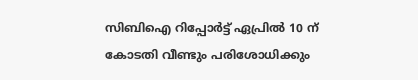സിബിഐ റിപ്പോര്‍ട്ട് ഏപ്രില്‍ 10 ന് കോടതി വീണ്ടും പരിശോധിക്കും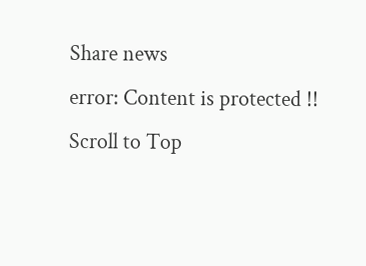Share news
error: Content is protected !!
Scroll to Top